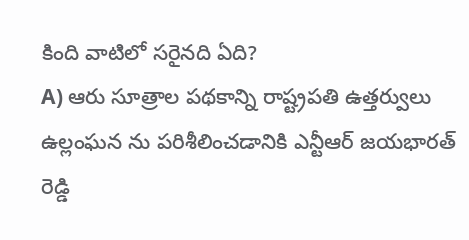కింది వాటిలో సరైనది ఏది?
A) ఆరు సూత్రాల పథకాన్ని రాష్ట్రపతి ఉత్తర్వులు ఉల్లంఘన ను పరిశీలించడానికి ఎన్టీఆర్ జయభారత్ రెడ్డి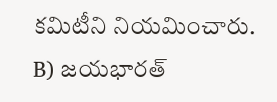కమిటీని నియమించారు.
B) జయభారత్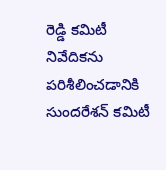రెడ్డి కమిటీ నివేదికను పరిశీలించడానికి సుందరేశన్ కమిటీ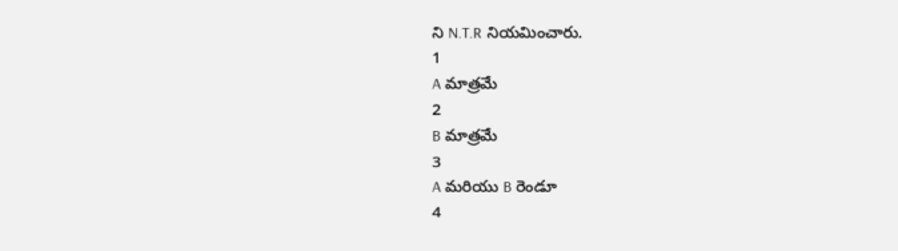ని N.T.R నియమించారు.
1
A మాత్రమే
2
B మాత్రమే
3
A మరియు B రెండూ
4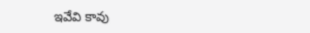ఇవేవి కావు